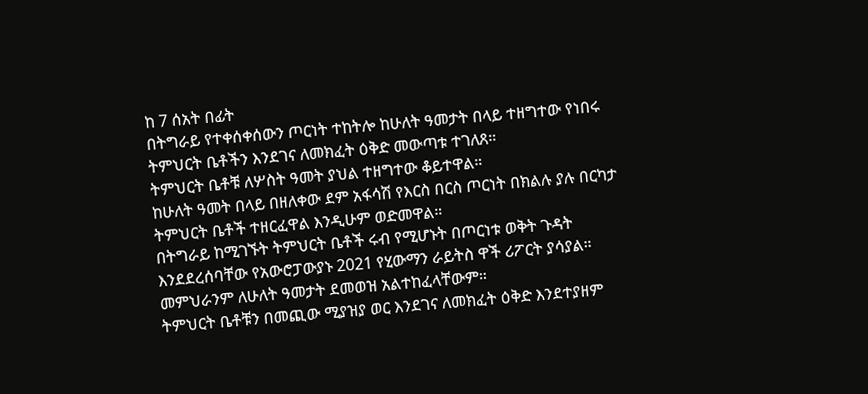ከ 7 ሰአት በፊት
በትግራይ የተቀሰቀሰውን ጦርነት ተከትሎ ከሁለት ዓመታት በላይ ተዘግተው የነበሩ ትምህርት ቤቶችን እንደገና ለመክፈት ዕቅድ መውጣቱ ተገለጸ።
ትምህርት ቤቶቹ ለሦስት ዓመት ያህል ተዘግተው ቆይተዋል።
ከሁለት ዓመት በላይ በዘለቀው ደም አፋሳሽ የእርስ በርስ ጦርነት በክልሉ ያሉ በርካታ ትምህርት ቤቶች ተዘርፈዋል እንዲሁም ወድመዋል።
በትግራይ ከሚገኙት ትምህርት ቤቶች ሩብ የሚሆኑት በጦርነቱ ወቅት ጉዳት እንደደረሰባቸው የአውሮፓውያኑ 2021 የሂውማን ራይትስ ዋች ሪፖርት ያሳያል።
መምህራንም ለሁለት ዓመታት ደመወዝ አልተከፈላቸውም።
ትምህርት ቤቶቹን በመጪው ሚያዝያ ወር እንደገና ለመክፈት ዕቅድ እንደተያዘም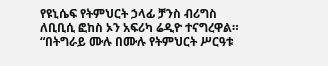የዩኒሴፍ የትምህርት ኃላፊ ቻንስ ብሪግስ ለቢቢሲ ፎከስ ኦን አፍሪካ ሬዲዮ ተናግረዋል።
“በትግራይ ሙሉ በሙሉ የትምህርት ሥርዓቱ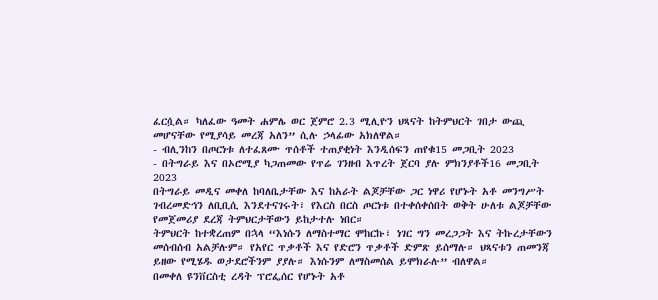ፈርሷል። ካለፈው ዓመት ሐምሌ ወር ጀምሮ 2.3 ሚሊዮን ህጻናት ከትምህርት ገበታ ውጪ መሆናቸው የሚያሳይ መረጃ አለን” ሲሉ ኃላፊው አክለዋል።
- ብሊንከን በጦርነቱ ለተፈጸሙ ጥሰቶች ተጠያቂነት እንዲሰፍን ጠየቁ15 መጋቢት 2023
- በትግራይ እና በኦሮሚያ ካጋጠመው የጥሬ ገንዘብ እጥረት ጀርባ ያሉ ምክንያቶች16 መጋቢት 2023
በትግራይ መዲና መቀለ ከባለቤታቸው እና ከአራት ልጆቻቸው ጋር ነዋሪ የሆኑት አቶ መንግሥት ገብረመድኅን ለቢቢሲ እንደተናገሩት፣ የእርስ በርስ ጦርነቱ በተቀሰቀሰበት ወቅት ሁለቱ ልጆቻቸው የመጀመሪያ ደረጃ ትምህርታቸውን ይከታተሉ ነበር።
ትምህርት ከተቋረጠም በኋላ “እነሱን ለማስተማር ሞከርኩ፣ ነገር ግን መረጋጋት እና ትኩረታቸውን መሰብሰብ አልቻሉም። የአየር ጥቃቶች እና የድሮን ጥቃቶች ድምጽ ይሰማሉ። ህጻናቱን ጠመንጃ ይዘው የሚሄዱ ወታደሮችንም ያያሉ። እነሱንም ለማስመሰል ይሞክራሉ” ብለዋል።
በመቀለ ዩንቨርስቲ ረዳት ፕሮፌሰር የሆኑት አቶ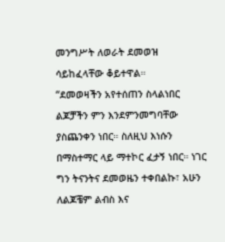መንግሥት ለወራት ደመወዝ ሳይከፈላቸው ቆይተዋል።
“ደመወዛችን አየተሰጠን ስላልነበር ልጆቻችን ምን እንደምንመግባቸው ያስጨንቀን ነበር። ስለዚህ እነሱን በማስተማር ላይ ማተኮር ፈታኝ ነበር። ነገር ግን ትናንትና ደመወዜን ተቀበልኩ፣ አሁን ለልጆቼም ልብስ እና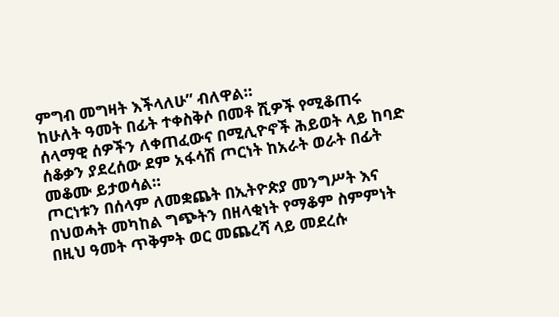ምግብ መግዛት እችላለሁ” ብለዋል።
ከሁለት ዓመት በፊት ተቀስቅሶ በመቶ ሺዎች የሚቆጠሩ ሰላማዊ ሰዎችን ለቀጠፈውና በሚሊዮኖች ሕይወት ላይ ከባድ ሰቆቃን ያደረሰው ደም አፋሳሽ ጦርነት ከአራት ወራት በፊት መቆሙ ይታወሳል።
ጦርነቱን በሰላም ለመቋጨት በኢትዮጵያ መንግሥት እና በህወሓት መካከል ግጭትን በዘላቂነት የማቆም ስምምነት በዚህ ዓመት ጥቅምት ወር መጨረሻ ላይ መደረሱ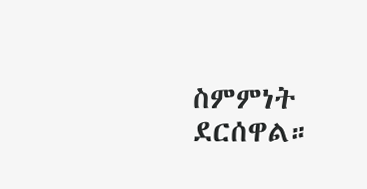ስምምነት ደርሰዋል።